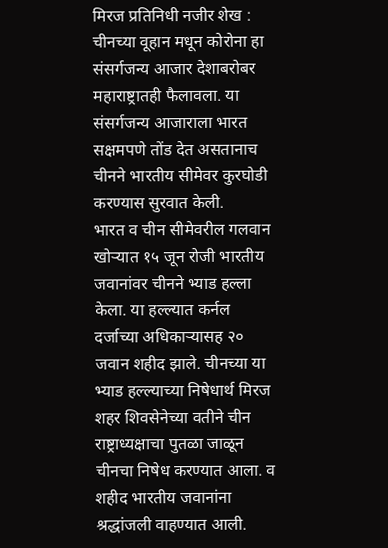मिरज प्रतिनिधी नजीर शेख : चीनच्या वूहान मधून कोरोना हा संसर्गजन्य आजार देशाबरोबर महाराष्ट्रातही फैलावला. या संसर्गजन्य आजाराला भारत सक्षमपणे तोंड देत असतानाच चीनने भारतीय सीमेवर कुरघोडी करण्यास सुरवात केली.
भारत व चीन सीमेवरील गलवान खोऱ्यात १५ जून रोजी भारतीय जवानांवर चीनने भ्याड हल्ला केला. या हल्ल्यात कर्नल दर्जाच्या अधिकाऱ्यासह २० जवान शहीद झाले. चीनच्या या भ्याड हल्ल्याच्या निषेधार्थ मिरज शहर शिवसेनेच्या वतीने चीन राष्ट्राध्यक्षाचा पुतळा जाळून चीनचा निषेध करण्यात आला. व शहीद भारतीय जवानांना श्रद्धांजली वाहण्यात आली.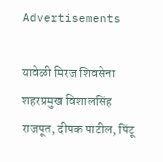Advertisements

यावेळी मिरज शिवसेना शहरप्रमुख विशालसिंह राजपूत, दीपक पाटील, पिंटू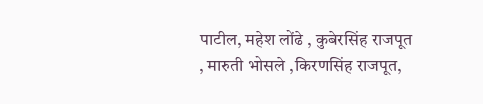पाटील, महेश लोंढे , कुबेरसिंह राजपूत , मारुती भोसले ,किरणसिंह राजपूत,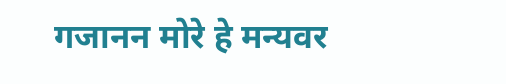गजानन मोरे हे मन्यवर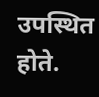उपस्थित होते.